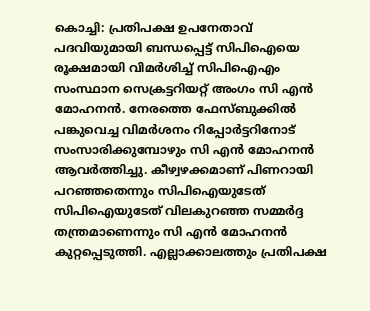കൊച്ചി: പ്രതിപക്ഷ ഉപനേതാവ് പദവിയുമായി ബന്ധപ്പെട്ട് സിപിഐയെ രൂക്ഷമായി വിമർശിച്ച് സിപിഐഎം സംസ്ഥാന സെക്രട്ടറിയറ്റ് അംഗം സി എൻ മോഹനൻ. നേരത്തെ ഫേസ്ബുക്കിൽ പങ്കുവെച്ച വിമർശനം റിപ്പോർട്ടറിനോട് സംസാരിക്കുമ്പോഴും സി എൻ മോഹനൻ ആവർത്തിച്ചു. കീഴ്വഴക്കമാണ് പിണറായി പറഞ്ഞതെന്നും സിപിഐയുടേത് സിപിഐയുടേത് വിലകുറഞ്ഞ സമ്മർദ്ദ തന്ത്രമാണെന്നും സി എൻ മോഹനൻ കുറ്റപ്പെടുത്തി. എല്ലാക്കാലത്തും പ്രതിപക്ഷ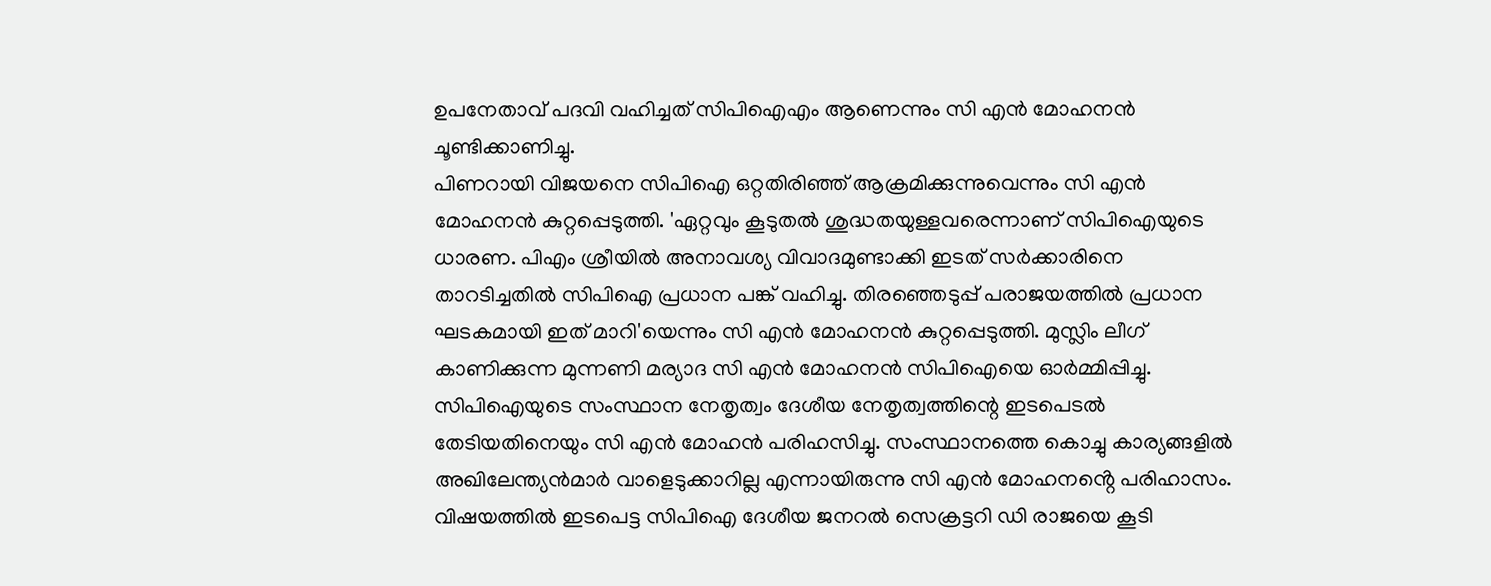ഉപനേതാവ് പദവി വഹിച്ചത് സിപിഐഎം ആണെന്നും സി എൻ മോഹനൻ ചൂണ്ടിക്കാണിച്ചു.
പിണറായി വിജയനെ സിപിഐ ഒറ്റതിരിഞ്ഞ് ആക്രമിക്കുന്നുവെന്നും സി എൻ മോഹനൻ കുറ്റപ്പെടുത്തി. 'ഏറ്റവും കൂടുതൽ ശുദ്ധതയുള്ളവരെന്നാണ് സിപിഐയുടെ ധാരണ. പിഎം ശ്രീയിൽ അനാവശ്യ വിവാദമുണ്ടാക്കി ഇടത് സർക്കാരിനെ താറടിച്ചതിൽ സിപിഐ പ്രധാന പങ്ക് വഹിച്ചു. തിരഞ്ഞെടുപ്പ് പരാജയത്തിൽ പ്രധാന ഘടകമായി ഇത് മാറി'യെന്നും സി എൻ മോഹനൻ കുറ്റപ്പെടുത്തി. മുസ്ലിം ലീഗ് കാണിക്കുന്ന മുന്നണി മര്യാദ സി എൻ മോഹനൻ സിപിഐയെ ഓർമ്മിപ്പിച്ചു.
സിപിഐയുടെ സംസ്ഥാന നേതൃത്വം ദേശീയ നേതൃത്വത്തിന്റെ ഇടപെടൽ തേടിയതിനെയും സി എൻ മോഹൻ പരിഹസിച്ചു. സംസ്ഥാനത്തെ കൊച്ചു കാര്യങ്ങളിൽ അഖിലേന്ത്യൻമാർ വാളെടുക്കാറില്ല എന്നായിരുന്നു സി എൻ മോഹനൻ്റെ പരിഹാസം. വിഷയത്തിൽ ഇടപെട്ട സിപിഐ ദേശീയ ജനറൽ സെക്രട്ടറി ഡി രാജയെ കൂടി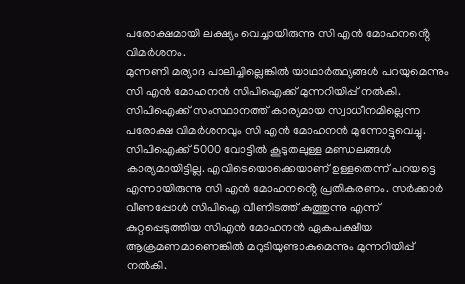പരോക്ഷമായി ലക്ഷ്യം വെച്ചായിരുന്നു സി എൻ മോഹനൻ്റെ വിമർശനം.
മുന്നണി മര്യാദ പാലിച്ചില്ലെങ്കിൽ യാഥാർത്ഥ്യങ്ങൾ പറയുമെന്നും സി എൻ മോഹനൻ സിപിഐക്ക് മുന്നറിയിപ്പ് നൽകി. സിപിഐക്ക് സംസ്ഥാനത്ത് കാര്യമായ സ്വാധീനമില്ലെന്ന പരോക്ഷ വിമർശനവും സി എൻ മോഹനൻ മുന്നോട്ടുവെച്ചു. സിപിഐക്ക് 5000 വോട്ടിൽ കൂടുതലുള്ള മണ്ഡലങ്ങൾ കാര്യമായിട്ടില്ല. എവിടെയൊക്കെയാണ് ഉള്ളതെന്ന് പറയട്ടെ എന്നായിരുന്നു സി എൻ മോഹനൻ്റെ പ്രതികരണം. സർക്കാർ വീണപ്പോൾ സിപിഐ വീണിടത്ത് കുത്തുന്നു എന്ന് കുറ്റപ്പെടുത്തിയ സിഎൻ മോഹനൻ ഏകപക്ഷീയ ആക്രമണമാണെങ്കിൽ മറുടിയുണ്ടാകുമെന്നും മുന്നറിയിപ്പ് നൽകി.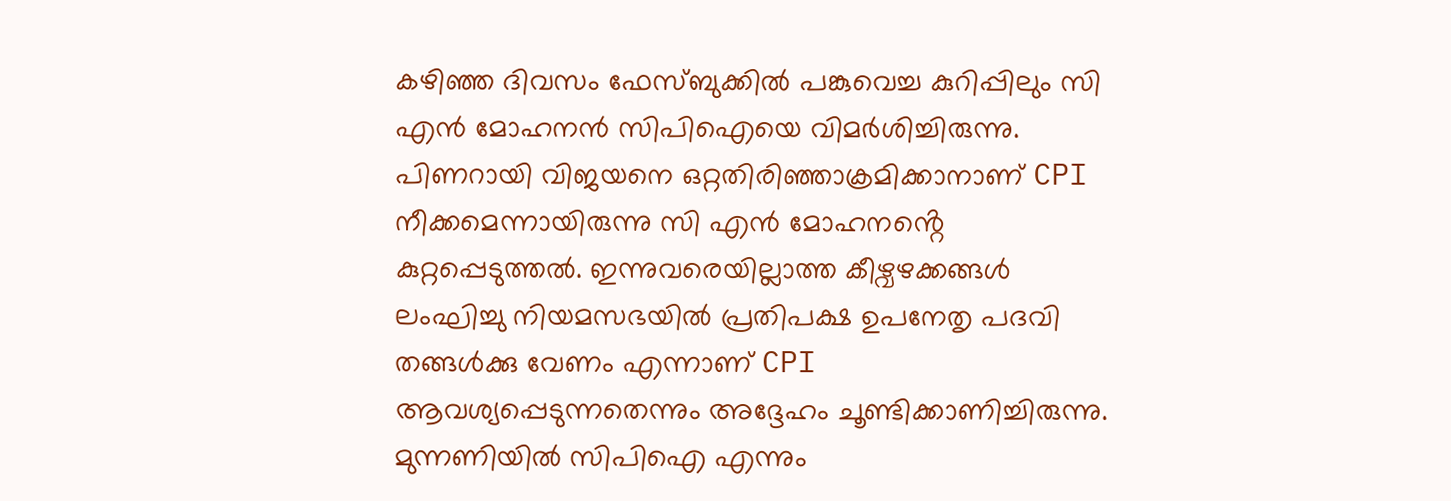കഴിഞ്ഞ ദിവസം ഫേസ്ബുക്കിൽ പങ്കുവെച്ച കുറിപ്പിലും സി എൻ മോഹനൻ സിപിഐയെ വിമർശിച്ചിരുന്നു. പിണറായി വിജയനെ ഒറ്റതിരിഞ്ഞാക്രമിക്കാനാണ് CPI നീക്കമെന്നായിരുന്നു സി എൻ മോഹനൻ്റെ കുറ്റപ്പെടുത്തൽ. ഇന്നുവരെയില്ലാത്ത കീഴ്വഴക്കങ്ങൾ ലംഘിച്ചു നിയമസഭയിൽ പ്രതിപക്ഷ ഉപനേതൃ പദവി തങ്ങൾക്കു വേണം എന്നാണ് CPI ആവശ്യപ്പെടുന്നതെന്നും അദ്ദേഹം ചൂണ്ടിക്കാണിച്ചിരുന്നു. മുന്നണിയിൽ സിപിഐ എന്നും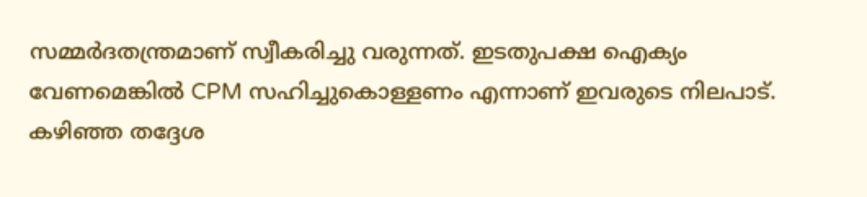സമ്മർദതന്ത്രമാണ് സ്വീകരിച്ചു വരുന്നത്. ഇടതുപക്ഷ ഐക്യം വേണമെങ്കിൽ CPM സഹിച്ചുകൊള്ളണം എന്നാണ് ഇവരുടെ നിലപാട്. കഴിഞ്ഞ തദ്ദേശ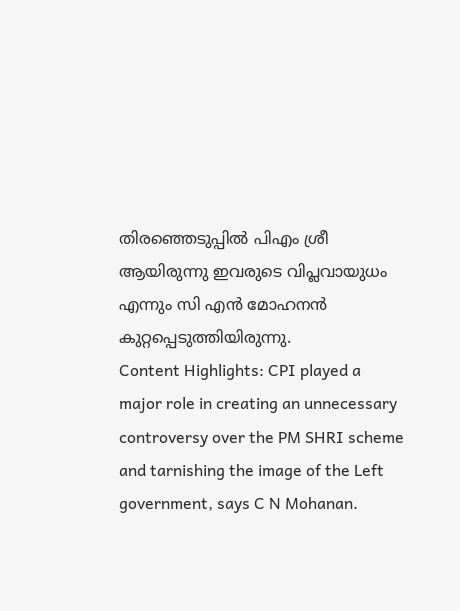തിരഞ്ഞെടുപ്പിൽ പിഎം ശ്രീ ആയിരുന്നു ഇവരുടെ വിപ്ലവായുധം എന്നും സി എൻ മോഹനൻ കുറ്റപ്പെടുത്തിയിരുന്നു.
Content Highlights: CPI played a major role in creating an unnecessary controversy over the PM SHRI scheme and tarnishing the image of the Left government, says C N Mohanan.